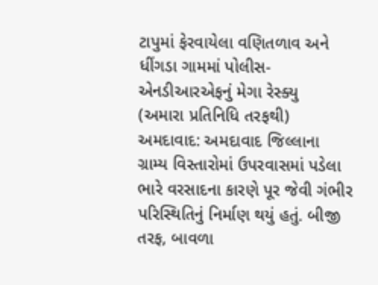ટાપુમાં ફેરવાયેલા વણિતળાવ અને ધીંગડા ગામમાં પોલીસ-એનડીઆરએફનું મેગા રેસ્ક્યુ
(અમારા પ્રતિનિધિ તરફથી)
અમદાવાદ: અમદાવાદ જિલ્લાના ગ્રામ્ય વિસ્તારોમાં ઉપરવાસમાં પડેલા ભારે વરસાદના કારણે પૂર જેવી ગંભીર પરિસ્થિતિનું નિર્માણ થયું હતું. બીજી તરફ, બાવળા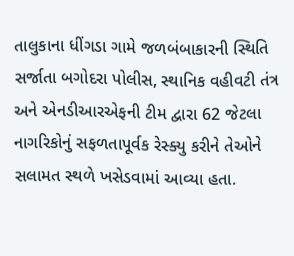તાલુકાના ધીંગડા ગામે જળબંબાકારની સ્થિતિ સર્જાતા બગોદરા પોલીસ, સ્થાનિક વહીવટી તંત્ર અને એનડીઆરએફની ટીમ દ્વારા 62 જેટલા નાગરિકોનું સફળતાપૂર્વક રેસ્ક્યુ કરીને તેઓને સલામત સ્થળે ખસેડવામાં આવ્યા હતા.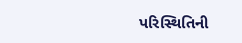પરિસ્થિતિની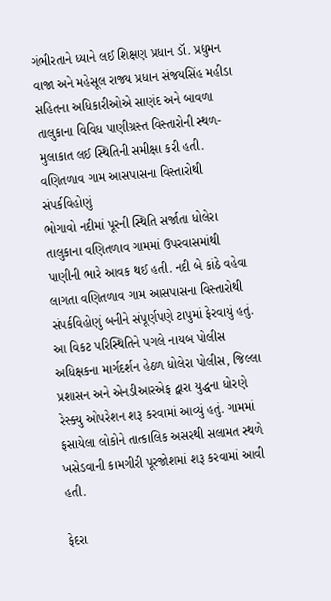ગંભીરતાને ધ્યાને લઈ શિક્ષણ પ્રધાન ડૉ. પ્રદ્યુમન વાજા અને મહેસૂલ રાજ્ય પ્રધાન સંજયસિંહ મહીડા સહિતના અધિકારીઓએ સાણંદ અને બાવળા તાલુકાના વિવિધ પાણીગ્રસ્ત વિસ્તારોની સ્થળ-મુલાકાત લઈ સ્થિતિની સમીક્ષા કરી હતી.
વણિતળાવ ગામ આસપાસના વિસ્તારોથી સંપર્કવિહોણું
ભોગાવો નદીમાં પૂરની સ્થિતિ સર્જાતા ધોલેરા તાલુકાના વણિતળાવ ગામમાં ઉપરવાસમાંથી પાણીની ભારે આવક થઈ હતી. નદી બે કાંઠે વહેવા લાગતા વણિતળાવ ગામ આસપાસના વિસ્તારોથી સંપર્કવિહોણું બનીને સંપૂર્ણપણે ટાપુમાં ફેરવાયું હતું. આ વિકટ પરિસ્થિતિને પગલે નાયબ પોલીસ અધિક્ષકના માર્ગદર્શન હેઠળ ધોલેરા પોલીસ, જિલ્લા પ્રશાસન અને એનડીઆરએફ દ્વારા યુદ્ધના ધોરણે રેસ્ક્યુ ઓપરેશન શરૂ કરવામાં આવ્યું હતું. ગામમાં ફસાયેલા લોકોને તાત્કાલિક અસરથી સલામત સ્થળે ખસેડવાની કામગીરી પૂરજોશમાં શરૂ કરવામાં આવી હતી.

ફેદરા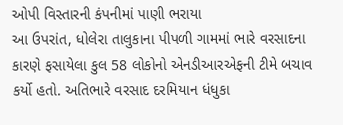ઓપી વિસ્તારની કંપનીમાં પાણી ભરાયા
આ ઉપરાંત, ધોલેરા તાલુકાના પીપળી ગામમાં ભારે વરસાદના કારણે ફસાયેલા કુલ 58 લોકોનો એનડીઆરએફની ટીમે બચાવ કર્યો હતો. અતિભારે વરસાદ દરમિયાન ધંધુકા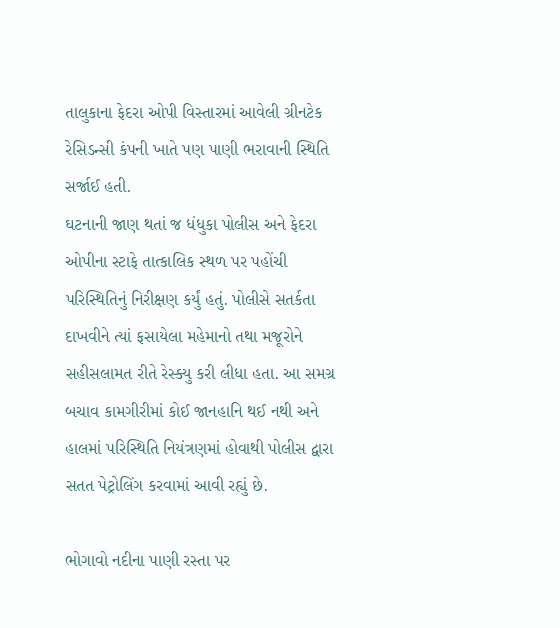તાલુકાના ફેદરા ઓપી વિસ્તારમાં આવેલી ગ્રીનટેક રેસિડન્સી કંપની ખાતે પણ પાણી ભરાવાની સ્થિતિ સર્જાઈ હતી.
ઘટનાની જાણ થતાં જ ધંધુકા પોલીસ અને ફેદરા ઓપીના સ્ટાફે તાત્કાલિક સ્થળ પર પહોંચી પરિસ્થિતિનું નિરીક્ષણ કર્યું હતું. પોલીસે સતર્કતા દાખવીને ત્યાં ફસાયેલા મહેમાનો તથા મજૂરોને સહીસલામત રીતે રેસ્ક્યુ કરી લીધા હતા. આ સમગ્ર બચાવ કામગીરીમાં કોઈ જાનહાનિ થઈ નથી અને હાલમાં પરિસ્થિતિ નિયંત્રણમાં હોવાથી પોલીસ દ્વારા સતત પેટ્રોલિંગ કરવામાં આવી રહ્યું છે.

ભોગાવો નદીના પાણી રસ્તા પર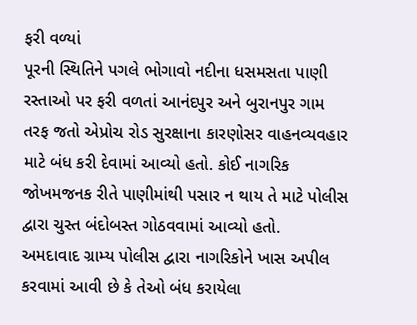ફરી વળ્યાં
પૂરની સ્થિતિને પગલે ભોગાવો નદીના ધસમસતા પાણી રસ્તાઓ પર ફરી વળતાં આનંદપુર અને બુરાનપુર ગામ તરફ જતો એપ્રોચ રોડ સુરક્ષાના કારણોસર વાહનવ્યવહાર માટે બંધ કરી દેવામાં આવ્યો હતો. કોઈ નાગરિક જોખમજનક રીતે પાણીમાંથી પસાર ન થાય તે માટે પોલીસ દ્વારા ચુસ્ત બંદોબસ્ત ગોઠવવામાં આવ્યો હતો.
અમદાવાદ ગ્રામ્ય પોલીસ દ્વારા નાગરિકોને ખાસ અપીલ કરવામાં આવી છે કે તેઓ બંધ કરાયેલા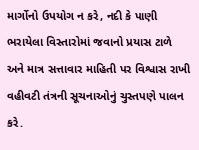માર્ગોનો ઉપયોગ ન કરે, નદી કે પાણી ભરાયેલા વિસ્તારોમાં જવાનો પ્રયાસ ટાળે અને માત્ર સત્તાવાર માહિતી પર વિશ્વાસ રાખી વહીવટી તંત્રની સૂચનાઓનું ચુસ્તપણે પાલન કરે.